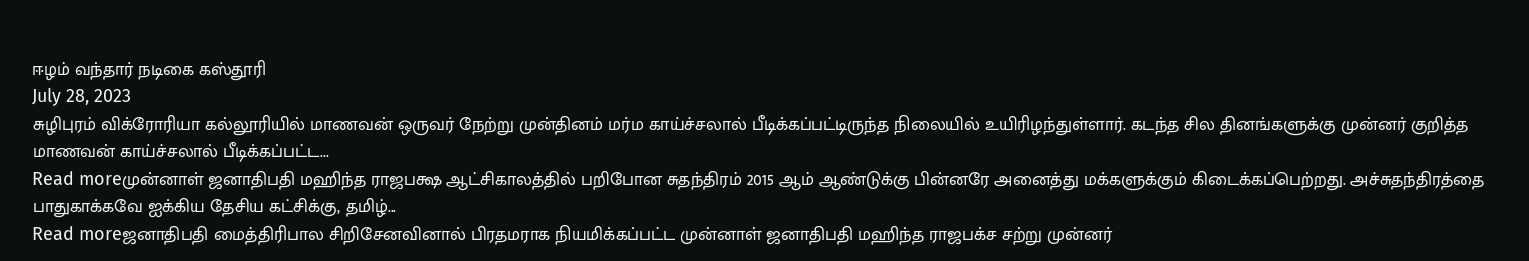ஈழம் வந்தார் நடிகை கஸ்தூரி
July 28, 2023
சுழிபுரம் விக்ரோரியா கல்லூரியில் மாணவன் ஒருவர் நேற்று முன்தினம் மர்ம காய்ச்சலால் பீடிக்கப்பட்டிருந்த நிலையில் உயிரிழந்துள்ளார். கடந்த சில தினங்களுக்கு முன்னர் குறித்த மாணவன் காய்ச்சலால் பீடிக்கப்பட்ட...
Read moreமுன்னாள் ஜனாதிபதி மஹிந்த ராஜபக்ஷ ஆட்சிகாலத்தில் பறிபோன சுதந்திரம் 2015 ஆம் ஆண்டுக்கு பின்னரே அனைத்து மக்களுக்கும் கிடைக்கப்பெற்றது. அச்சுதந்திரத்தை பாதுகாக்கவே ஐக்கிய தேசிய கட்சிக்கு, தமிழ்...
Read moreஜனாதிபதி மைத்திரிபால சிறிசேனவினால் பிரதமராக நியமிக்கப்பட்ட முன்னாள் ஜனாதிபதி மஹிந்த ராஜபக்ச சற்று முன்னர்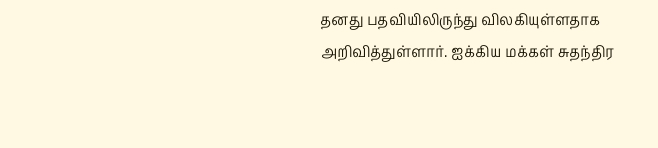தனது பதவியிலிருந்து விலகியுள்ளதாக அறிவித்துள்ளார். ஐக்கிய மக்கள் சுதந்திர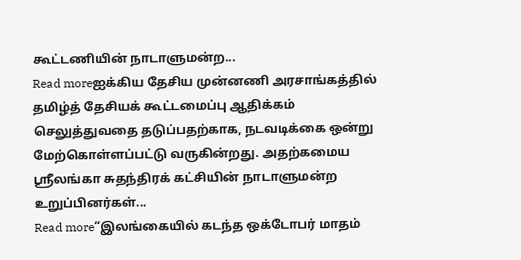கூட்டணியின் நாடாளுமன்ற...
Read moreஐக்கிய தேசிய முன்னணி அரசாங்கத்தில் தமிழ்த் தேசியக் கூட்டமைப்பு ஆதிக்கம் செலுத்துவதை தடுப்பதற்காக, நடவடிக்கை ஒன்று மேற்கொள்ளப்பட்டு வருகின்றது. அதற்கமைய ஸ்ரீலங்கா சுதந்திரக் கட்சியின் நாடாளுமன்ற உறுப்பினர்கள்...
Read more“இலங்கையில் கடந்த ஒக்டோபர் மாதம்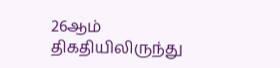26ஆம் திகதியிலிருந்து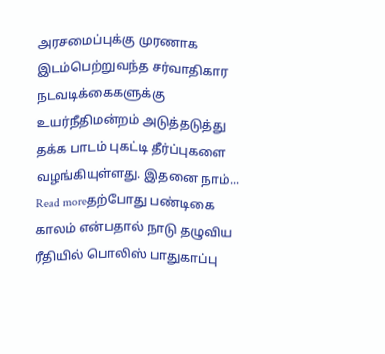அரசமைப்புக்கு முரணாக இடம்பெற்றுவந்த சர்வாதிகார நடவடிக்கைகளுக்கு உயர்நீதிமன்றம் அடுத்தடுத்து தக்க பாடம் புகட்டி தீர்ப்புகளை வழங்கியுள்ளது. இதனை நாம்...
Read moreதற்போது பண்டிகை காலம் என்பதால் நாடு தழுவிய ரீதியில் பொலிஸ் பாதுகாப்பு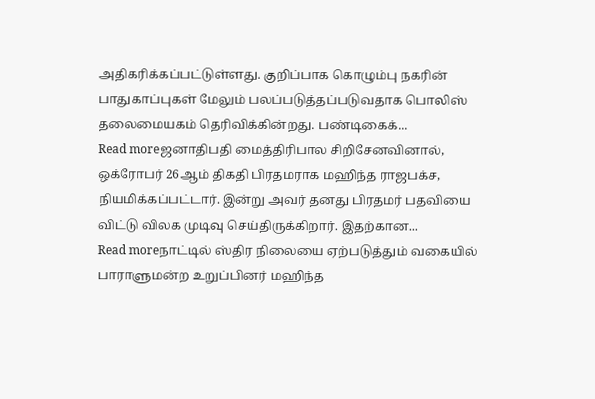அதிகரிக்கப்பட்டுள்ளது. குறிப்பாக கொழும்பு நகரின் பாதுகாப்புகள் மேலும் பலப்படுத்தப்படுவதாக பொலிஸ் தலைமையகம் தெரிவிக்கின்றது. பண்டிகைக்...
Read moreஜனாதிபதி மைத்திரிபால சிறிசேனவினால், ஒக்ரோபர் 26ஆம் திகதி பிரதமராக மஹிந்த ராஜபக்ச, நியமிக்கப்பட்டார். இன்று அவர் தனது பிரதமர் பதவியை விட்டு விலக முடிவு செய்திருக்கிறார். இதற்கான...
Read moreநாட்டில் ஸ்திர நிலையை ஏற்படுத்தும் வகையில் பாராளுமன்ற உறுப்பினர் மஹிந்த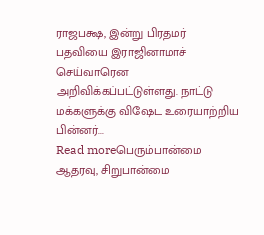ராஜபக்ஷ, இன்று பிரதமர் பதவியை இராஜினாமாச் செய்வாரென அறிவிக்கப்பட்டுள்ளது. நாட்டு மக்களுக்கு விஷேட உரையாற்றிய பின்னர்...
Read moreபெரும்பான்மை ஆதரவு, சிறுபான்மை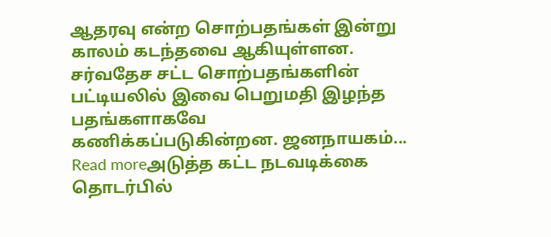ஆதரவு என்ற சொற்பதங்கள் இன்று காலம் கடந்தவை ஆகியுள்ளன. சர்வதேச சட்ட சொற்பதங்களின் பட்டியலில் இவை பெறுமதி இழந்த பதங்களாகவே கணிக்கப்படுகின்றன. ஜனநாயகம்...
Read moreஅடுத்த கட்ட நடவடிக்கை தொடர்பில்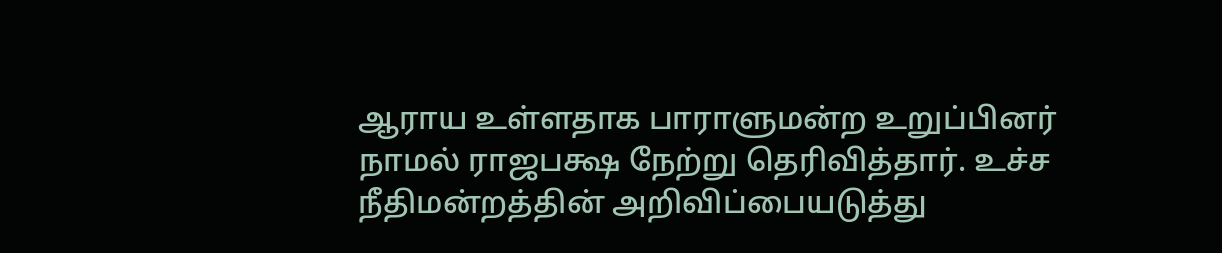ஆராய உள்ளதாக பாராளுமன்ற உறுப்பினர் நாமல் ராஜபக்ஷ நேற்று தெரிவித்தார். உச்ச நீதிமன்றத்தின் அறிவிப்பையடுத்து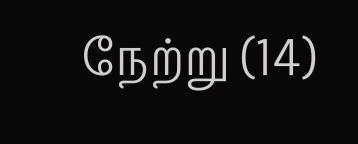நேற்று (14)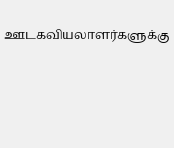ஊடகவியலாளர்களுக்கு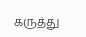கருத்து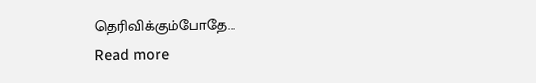தெரிவிக்கும்போதே...
Read more